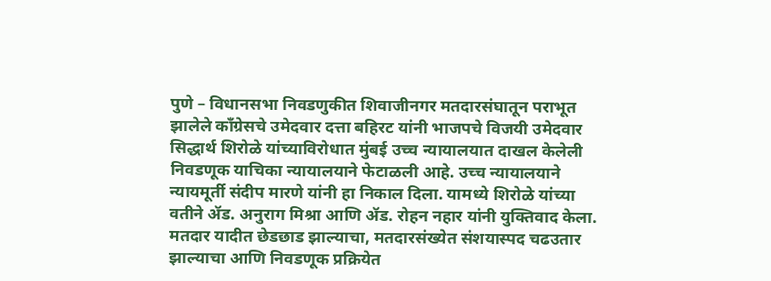पुणे – विधानसभा निवडणुकीत शिवाजीनगर मतदारसंघातून पराभूत झालेले काँग्रेसचे उमेदवार दत्ता बहिरट यांनी भाजपचे विजयी उमेदवार सिद्धार्थ शिरोळे यांच्याविरोधात मुंबई उच्च न्यायालयात दाखल केलेली निवडणूक याचिका न्यायालयाने फेटाळली आहे. उच्च न्यायालयाने न्यायमूर्ती संदीप मारणे यांनी हा निकाल दिला. यामध्ये शिरोळे यांच्या वतीने ॲड. अनुराग मिश्रा आणि ॲड. रोहन नहार यांनी युक्तिवाद केला. मतदार यादीत छेडछाड झाल्याचा, मतदारसंख्येत संशयास्पद चढउतार झाल्याचा आणि निवडणूक प्रक्रियेत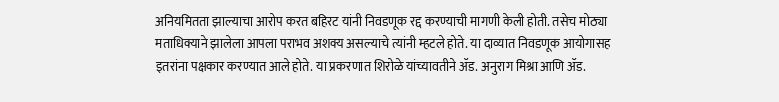अनियमितता झाल्याचा आरोप करत बहिरट यांनी निवडणूक रद्द करण्याची मागणी केली होती. तसेच मोठ्या मताधिक्याने झालेला आपला पराभव अशक्य असल्याचे त्यांनी म्हटले होते. या दाव्यात निवडणूक आयोगासह इतरांना पक्षकार करण्यात आले होते. या प्रकरणात शिरोळे यांच्यावतीने ॲड. अनुराग मिश्रा आणि ॲड.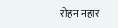रोहन नहार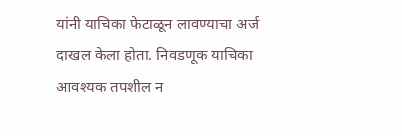यांनी याचिका फेटाळून लावण्याचा अर्ज दाखल केला होता. निवडणूक याचिका आवश्यक तपशील न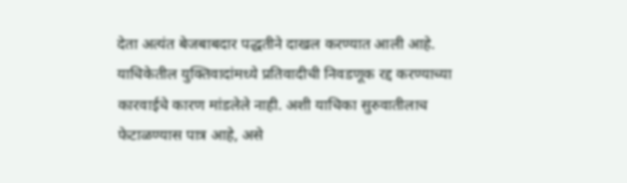देता अत्यंत बेजबाबदार पद्धतीने दाखल करण्यात आली आहे. याचिकेतील युक्तिवादांमध्ये प्रतिवादीची निवडणूक रद्द करण्याच्या कारवाईचे कारण मांडलेले नाही. अशी याचिका सुरुवातीलाच फेटाळण्यास पात्र आहे, असे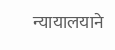न्यायालयाने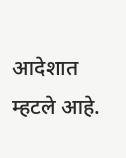आदेशात म्हटले आहे.